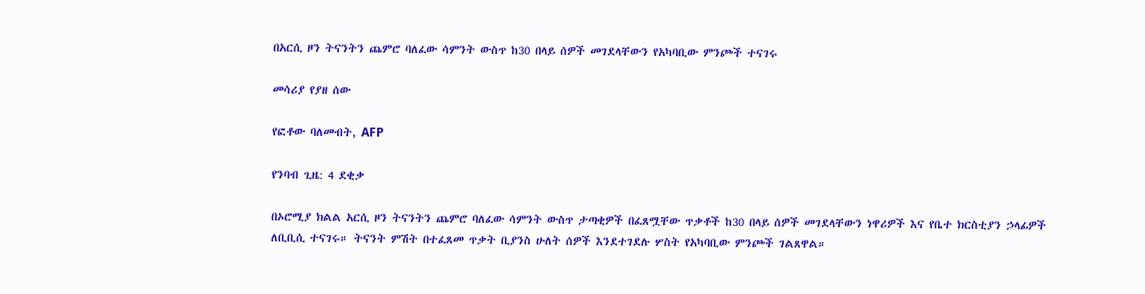በአርሲ ዞን ትናንትን ጨምሮ ባለፈው ሳምንት ውስጥ ከ30 በላይ ሰዎች መገደላቸውን የአካባቢው ምንጮች ተናገሩ

መሳሪያ የያዘ ሰው

የፎቶው ባለመብት, AFP

የንባብ ጊዜ: 4 ደቂቃ

በኦሮሚያ ክልል አርሲ ዞን ትናንትን ጨምሮ ባለፈው ሳምንት ውስጥ ታጣቂዎች በፈጸሟቸው ጥቃቶች ከ30 በላይ ሰዎች መገደላቸውን ነዋሪዎች እና የቤተ ክርስቲያን ኃላፊዎች ለቢቢሲ ተናገሩ። ትናንት ምሽት በተፈጸመ ጥቃት ቢያንስ ሁለት ሰዎች እንደተገደሉ ሦስት የአካባቢው ምንጮች ገልጸዋል።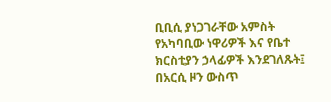ቢቢሲ ያነጋገራቸው አምስት የአካባቢው ነዋሪዎች እና የቤተ ክርስቲያን ኃላፊዎች እንደገለጹት፤ በአርሲ ዞን ውስጥ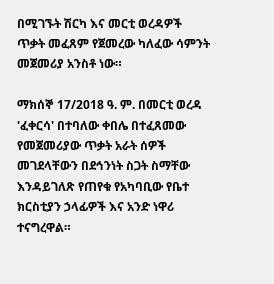በሚገኙት ሽርካ እና መርቲ ወረዳዎች ጥቃት መፈጸም የጀመረው ካለፈው ሳምንት መጀመሪያ አንስቶ ነው።

ማክሰኞ 17/2018 ዓ. ም. በመርቲ ወረዳ 'ፈቀርሳ' በተባለው ቀበሌ በተፈጸመው የመጀመሪያው ጥቃት አራት ሰዎች መገደላቸውን በደኅንነት ስጋት ስማቸው እንዳይገለጽ የጠየቁ የአካባቢው የቤተ ክርስቲያን ኃላፊዎች እና አንድ ነዋሪ ተናግረዋል።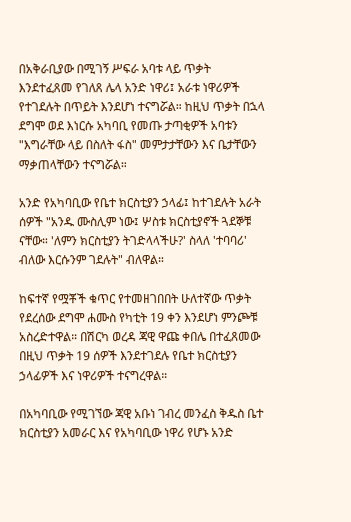በአቅራቢያው በሚገኝ ሥፍራ አባቱ ላይ ጥቃት እንደተፈጸመ የገለጸ ሌላ አንድ ነዋሪ፤ አራቱ ነዋሪዎች የተገደሉት በጥይት እንደሆነ ተናግሯል። ከዚህ ጥቃት በኋላ ደግሞ ወደ እነርሱ አካባቢ የመጡ ታጣቂዎች አባቱን "እግራቸው ላይ በስለት ፋስ" መምታታቸውን እና ቤታቸውን ማቃጠላቸውን ተናግሯል።

አንድ የአካባቢው የቤተ ክርስቲያን ኃላፊ፤ ከተገደሉት አራት ሰዎች "አንዱ ሙስሊም ነው፤ ሦስቱ ክርስቲያኖች ጓደኞቹ ናቸው። 'ለምን ክርስቲያን ትገድላላችሁ?' ስላለ 'ተባባሪ' ብለው እርሱንም ገደሉት" ብለዋል።

ከፍተኛ የሟቾች ቁጥር የተመዘገበበት ሁለተኛው ጥቃት የደረሰው ደግሞ ሐሙስ የካቲት 19 ቀን እንደሆነ ምንጮቹ አስረድተዋል። በሽርካ ወረዳ ጃዊ ዋጩ ቀበሌ በተፈጸመው በዚህ ጥቃት 19 ሰዎች እንደተገደሉ የቤተ ክርስቲያን ኃላፊዎች እና ነዋሪዎች ተናግረዋል።

በአካባቢው የሚገኘው ጃዊ አቡነ ገብረ መንፈስ ቅዱስ ቤተ ክርስቲያን አመራር እና የአካባቢው ነዋሪ የሆኑ አንድ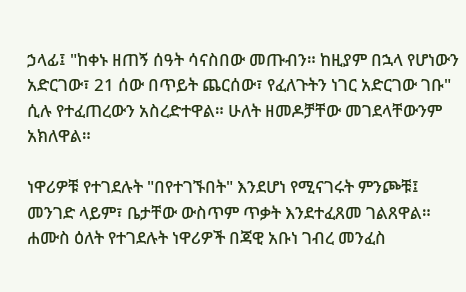ኃላፊ፤ "ከቀኑ ዘጠኝ ሰዓት ሳናስበው መጡብን። ከዚያም በኋላ የሆነውን አድርገው፣ 21 ሰው በጥይት ጨርሰው፣ የፈለጉትን ነገር አድርገው ገቡ" ሲሉ የተፈጠረውን አስረድተዋል። ሁለት ዘመዶቻቸው መገደላቸውንም አክለዋል።

ነዋሪዎቹ የተገደሉት "በየተገኙበት" እንደሆነ የሚናገሩት ምንጮቹ፤ መንገድ ላይም፣ ቤታቸው ውስጥም ጥቃት እንደተፈጸመ ገልጸዋል። ሐሙስ ዕለት የተገደሉት ነዋሪዎች በጃዊ አቡነ ገብረ መንፈስ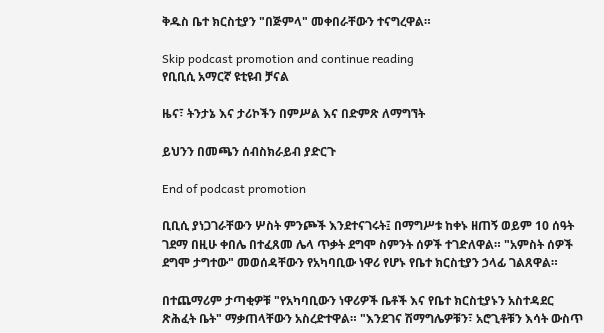ቅዱስ ቤተ ክርስቲያን "በጅምላ" መቀበራቸውን ተናግረዋል።

Skip podcast promotion and continue reading
የቢቢሲ አማርኛ ዩቲዩብ ቻናል

ዜና፣ ትንታኔ እና ታሪኮችን በምሥል እና በድምጽ ለማግኘት

ይህንን በመጫን ሰብስክራይብ ያድርጉ

End of podcast promotion

ቢቢሲ ያነጋገራቸውን ሦስት ምንጮች እንደተናገሩት፤ በማግሥቱ ከቀኑ ዘጠኝ ወይም 10 ሰዓት ገደማ በዚሁ ቀበሌ በተፈጸመ ሌላ ጥቃት ደግሞ ስምንት ሰዎች ተገድለዋል። "አምስት ሰዎች ደግሞ ታግተው" መወሰዳቸውን የአካባቢው ነዋሪ የሆኑ የቤተ ክርስቲያን ኃላፊ ገልጸዋል።

በተጨማሪም ታጣቂዎቹ "የአካባቢውን ነዋሪዎች ቤቶች እና የቤተ ክርስቲያኑን አስተዳደር ጽሕፈት ቤት" ማቃጠላቸውን አስረድተዋል። "እንደገና ሽማግሌዎቹን፣ አሮጊቶቹን እሳት ውስጥ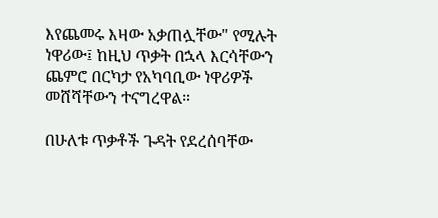እየጨመሩ እዛው አቃጠሏቸው" የሚሉት ነዋሪው፤ ከዚህ ጥቃት በኋላ እርሳቸውን ጨምሮ በርካታ የአካባቢው ነዋሪዎች መሸሻቸውን ተናግረዋል።

በሁለቱ ጥቃቶች ጉዳት የደረሰባቸው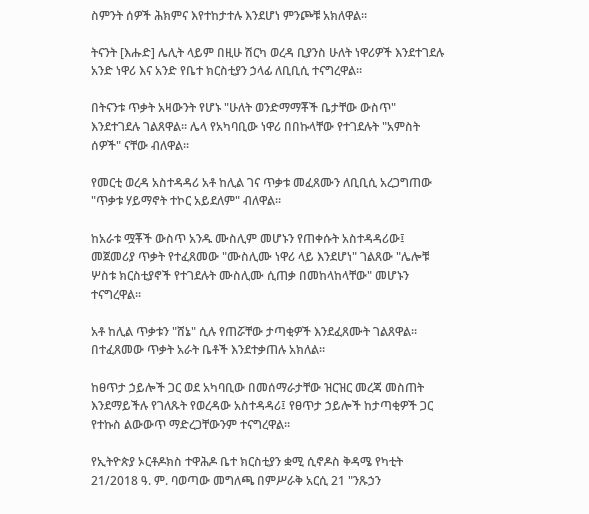ስምንት ሰዎች ሕክምና እየተከታተሉ እንደሆነ ምንጮቹ አክለዋል።

ትናንት [እሑድ] ሌሊት ላይም በዚሁ ሽርካ ወረዳ ቢያንስ ሁለት ነዋሪዎች እንደተገደሉ አንድ ነዋሪ እና አንድ የቤተ ክርስቲያን ኃላፊ ለቢቢሲ ተናግረዋል።

በትናንቱ ጥቃት አዛውንት የሆኑ "ሁለት ወንድማማቾች ቤታቸው ውስጥ" እንደተገደሉ ገልጸዋል። ሌላ የአካባቢው ነዋሪ በበኩላቸው የተገደሉት "አምስት ሰዎች" ናቸው ብለዋል።

የመርቲ ወረዳ አስተዳዳሪ አቶ ከሊል ገና ጥቃቱ መፈጸሙን ለቢቢሲ አረጋግጠው "ጥቃቱ ሃይማኖት ተኮር አይደለም" ብለዋል።

ከአራቱ ሟቾች ውስጥ አንዱ ሙስሊም መሆኑን የጠቀሱት አስተዳዳሪው፤ መጀመሪያ ጥቃት የተፈጸመው "ሙስሊሙ ነዋሪ ላይ እንደሆነ" ገልጸው "ሌሎቹ ሦስቱ ክርስቲያኖች የተገደሉት ሙስሊሙ ሲጠቃ በመከላከላቸው" መሆኑን ተናግረዋል።

አቶ ከሊል ጥቃቱን "ሸኔ" ሲሉ የጠሯቸው ታጣቂዎች እንደፈጸሙት ገልጸዋል። በተፈጸመው ጥቃት አራት ቤቶች እንደተቃጠሉ አክለል።

ከፀጥታ ኃይሎች ጋር ወደ አካባቢው በመሰማራታቸው ዝርዝር መረጃ መስጠት እንደማይችሉ የገለጹት የወረዳው አስተዳዳሪ፤ የፀጥታ ኃይሎች ከታጣቂዎች ጋር የተኩስ ልውውጥ ማድረጋቸውንም ተናግረዋል።

የኢትዮጵያ ኦርቶዶክስ ተዋሕዶ ቤተ ክርስቲያን ቋሚ ሲኖዶስ ቅዳሜ የካቲት 21/2018 ዓ. ም. ባወጣው መግለጫ በምሥራቅ አርሲ 21 "ንጹኃን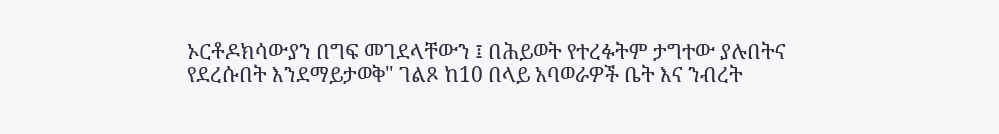ኦርቶዶክሳውያን በግፍ መገደላቸውን ፤ በሕይወት የተረፉትም ታግተው ያሉበትና የደረሱበት እንደማይታወቅ" ገልጾ ከ10 በላይ አባወራዎች ቤት እና ንብረት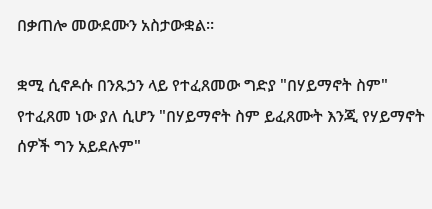በቃጠሎ መውደሙን አስታውቋል።

ቋሚ ሲኖዶሱ በንጹኃን ላይ የተፈጸመው ግድያ "በሃይማኖት ስም" የተፈጸመ ነው ያለ ሲሆን "በሃይማኖት ስም ይፈጸሙት እንጂ የሃይማኖት ሰዎች ግን አይደሉም"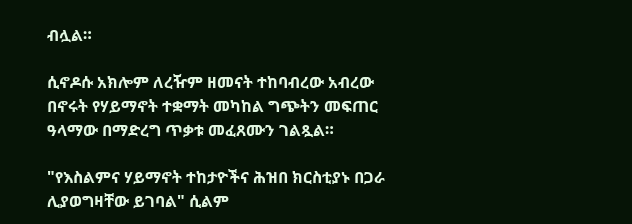ብሏል።

ሲኖዶሱ አክሎም ለረዥም ዘመናት ተከባብረው አብረው በኖሩት የሃይማኖት ተቋማት መካከል ግጭትን መፍጠር ዓላማው በማድረግ ጥቃቱ መፈጸሙን ገልጿል።

"የእስልምና ሃይማኖት ተከታዮችና ሕዝበ ክርስቲያኑ በጋራ ሊያወግዛቸው ይገባል" ሲልም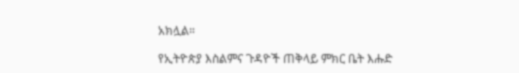አክሏል።

የኢትዮጵያ እስልምና ጉዳዮች ጠቅላይ ምክር ቤት እሑድ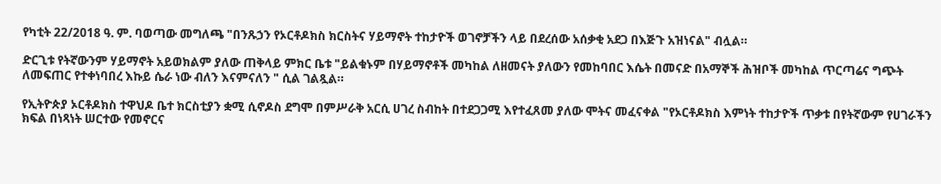የካቲት 22/2018 ዓ. ም. ባወጣው መግለጫ "በንጹኃን የኦርቶዶክስ ክርስትና ሃይማኖት ተከታዮች ወገኖቻችን ላይ በደረሰው አሰቃቂ አደጋ በእጅጉ አዝነናል" ብሏል።

ድርጊቱ የትኛውንም ሃይማኖት አይወክልም ያለው ጠቅላይ ምክር ቤቱ "ይልቁኑም በሃይማኖቶች መካከል ለዘመናት ያለውን የመከባበር እሴት በመናድ በአማኞች ሕዝቦች መካከል ጥርጣሬና ግጭት ለመፍጠር የተቀነባበረ እኩይ ሴራ ነው ብለን እናምናለን " ሲል ገልጿል።

የኢትዮጵያ ኦርቶዶክስ ተዋህዶ ቤተ ክርስቲያን ቋሚ ሲኖዶስ ደግሞ በምሥራቅ አርሲ ሀገረ ስብከት በተደጋጋሚ እየተፈጸመ ያለው ሞትና መፈናቀል "የኦርቶዶክስ እምነት ተከታዮች ጥቃቱ በየትኛውም የሀገራችን ክፍል በነጻነት ሠርተው የመኖርና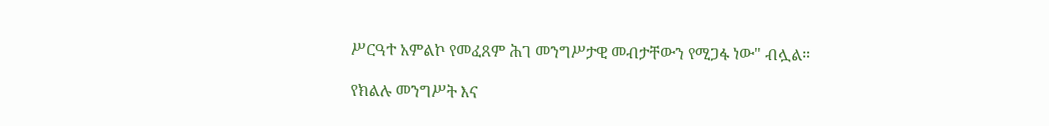ሥርዓተ አምልኮ የመፈጸም ሕገ መንግሥታዊ መብታቸውን የሚጋፋ ነው" ብሏል።

የክልሉ መንግሥት እና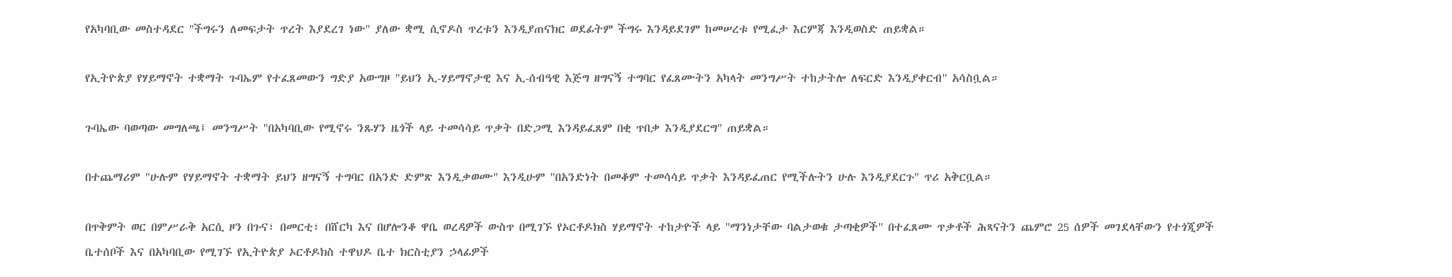የአካባቢው መስተዳደር "ችግሩን ለመፍታት ጥረት እያደረገ ነው" ያለው ቋሚ ሲኖዶስ ጥረቱን እንዲያጠናክር ወደፊትም ችግሩ እንዳይደገም ከመሠረቱ የሚፈታ እርምጃ እንዲወስድ ጠይቋል።

የኢትዮጵያ የሃይማኖት ተቋማት ጉባኤም የተፈጸመውን ግድያ አውግዞ "ይህን ኢ-ሃይማኖታዊ እና ኢ-ሰብዓዊ እጅግ ዘግናኝ ተግባር የፈጸሙትን አካላት መንግሥት ተከታትሎ ለፍርድ እንዲያቀርብ" አሳስቧል።

ጉባኤው ባወጣው መግለጫ፤ መንግሥት "በአካባቢው የሚኖሩ ንጹሃን ዜጎች ላይ ተመሳሳይ ጥቃት በድጋሚ እንዳይፈጸም በቂ ጥበቃ እንዲያደርግ" ጠይቋል።

በተጨማሪም "ሁሉም የሃይማኖት ተቋማት ይህን ዘግናኝ ተግባር በአንድ ድምጽ እንዲቃወሙ" እንዲሁም "በአንድነት በመቆም ተመሳሳይ ጥቃት እንዳይፈጠር የሚችሉትን ሁሉ እንዲያደርጉ" ጥሪ አቅርቧል።

በጥቅምት ወር በምሥራቅ አርሲ ዞን በጉና፣ በመርቲ፣ በሸርካ እና በሆሎንቆ ዋቤ ወረዳዎች ውስጥ በሚገኙ የኦርቶዶክስ ሃይማኖት ተከታዮች ላይ "ማንነታቸው ባልታወቁ ታጣቂዎች" በተፈጸሙ ጥቃቶች ሕጻናትን ጨምሮ 25 ሰዎች መገደላቸውን የተጎጂዎች ቤተሰቦች እና በአካባቢው የሚገኙ የኢትዮጵያ ኦርቶዶክስ ተዋህዶ ቤተ ክርስቲያን ኃላፊዎች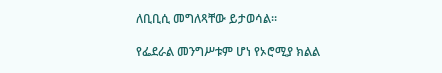ለቢቢሲ መግለጻቸው ይታወሳል።

የፌደራል መንግሥቱም ሆነ የኦሮሚያ ክልል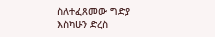ስለተፈጸመው ግድያ እስካሁን ድረስ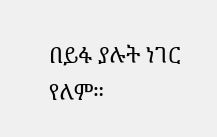በይፋ ያሉት ነገር የለም።